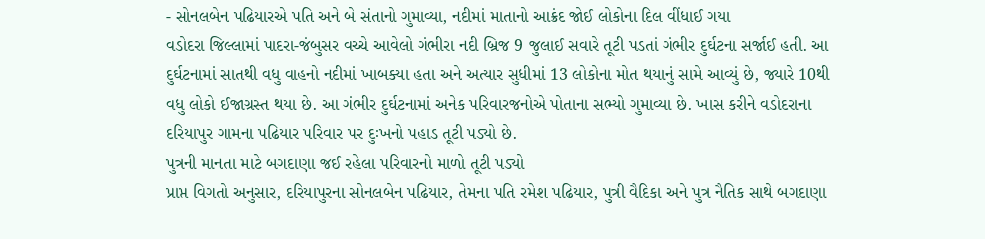- સોનલબેન પઢિયારએ પતિ અને બે સંતાનો ગુમાવ્યા, નદીમાં માતાનો આક્રંદ જોઈ લોકોના દિલ વીંધાઈ ગયા
વડોદરા જિલ્લામાં પાદરા-જંબુસર વચ્ચે આવેલો ગંભીરા નદી બ્રિજ 9 જુલાઈ સવારે તૂટી પડતાં ગંભીર દુર્ઘટના સર્જાઈ હતી. આ દુર્ઘટનામાં સાતથી વધુ વાહનો નદીમાં ખાબક્યા હતા અને અત્યાર સુધીમાં 13 લોકોના મોત થયાનું સામે આવ્યું છે, જ્યારે 10થી વધુ લોકો ઈજાગ્રસ્ત થયા છે. આ ગંભીર દુર્ઘટનામાં અનેક પરિવારજનોએ પોતાના સભ્યો ગુમાવ્યા છે. ખાસ કરીને વડોદરાના દરિયાપુર ગામના પઢિયાર પરિવાર પર દુઃખનો પહાડ તૂટી પડ્યો છે.
પુત્રની માનતા માટે બગદાણા જઈ રહેલા પરિવારનો માળો તૂટી પડ્યો
પ્રાપ્ત વિગતો અનુસાર, દરિયાપુરના સોનલબેન પઢિયાર, તેમના પતિ રમેશ પઢિયાર, પુત્રી વૈદિકા અને પુત્ર નૈતિક સાથે બગદાણા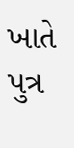ખાતે પુત્ર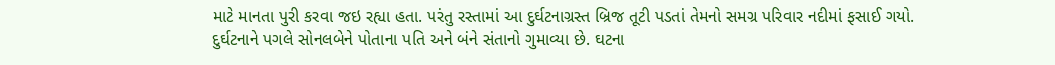માટે માનતા પુરી કરવા જઇ રહ્યા હતા. પરંતુ રસ્તામાં આ દુર્ઘટનાગ્રસ્ત બ્રિજ તૂટી પડતાં તેમનો સમગ્ર પરિવાર નદીમાં ફસાઈ ગયો.
દુર્ઘટનાને પગલે સોનલબેને પોતાના પતિ અને બંને સંતાનો ગુમાવ્યા છે. ઘટના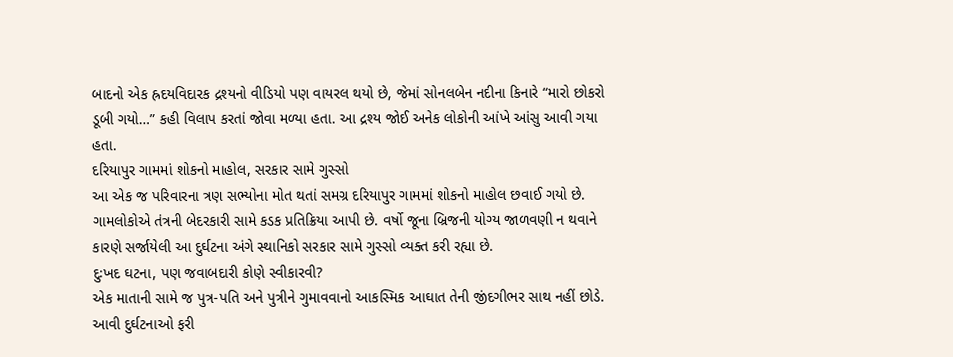બાદનો એક હ્રદયવિદારક દ્રશ્યનો વીડિયો પણ વાયરલ થયો છે, જેમાં સોનલબેન નદીના કિનારે “મારો છોકરો ડૂબી ગયો…” કહી વિલાપ કરતાં જોવા મળ્યા હતા. આ દ્રશ્ય જોઈ અનેક લોકોની આંખે આંસુ આવી ગયા હતા.
દરિયાપુર ગામમાં શોકનો માહોલ, સરકાર સામે ગુસ્સો
આ એક જ પરિવારના ત્રણ સભ્યોના મોત થતાં સમગ્ર દરિયાપુર ગામમાં શોકનો માહોલ છવાઈ ગયો છે. ગામલોકોએ તંત્રની બેદરકારી સામે કડક પ્રતિક્રિયા આપી છે. વર્ષો જૂના બ્રિજની યોગ્ય જાળવણી ન થવાને કારણે સર્જાયેલી આ દુર્ઘટના અંગે સ્થાનિકો સરકાર સામે ગુસ્સો વ્યક્ત કરી રહ્યા છે.
દુઃખદ ઘટના, પણ જવાબદારી કોણે સ્વીકારવી?
એક માતાની સામે જ પુત્ર-પતિ અને પુત્રીને ગુમાવવાનો આકસ્મિક આઘાત તેની જીંદગીભર સાથ નહીં છોડે. આવી દુર્ઘટનાઓ ફરી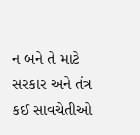ન બને તે માટે સરકાર અને તંત્ર કઈ સાવચેતીઓ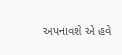અપનાવશે એ હવે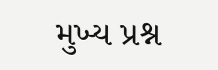મુખ્ય પ્રશ્ન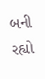બની રહ્યો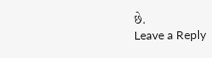છે.
Leave a Reply